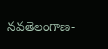నవతెలంగాణ-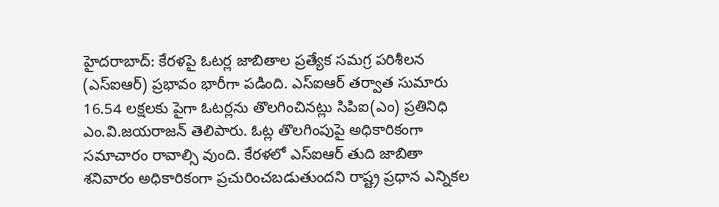హైదరాబాద్: కేరళపై ఓటర్ల జాబితాల ప్రత్యేక సమగ్ర పరిశీలన (ఎస్ఐఆర్) ప్రభావం భారీగా పడింది. ఎస్ఐఆర్ తర్వాత సుమారు 16.54 లక్షలకు పైగా ఓటర్లను తొలగించినట్లు సిపిఐ(ఎం) ప్రతినిధి ఎం.వి.జయరాజన్ తెలిపారు. ఓట్ల తొలగింపుపై అధికారికంగా సమాచారం రావాల్సి వుంది. కేరళలో ఎస్ఐఆర్ తుది జాబితా శనివారం అధికారికంగా ప్రచురించబడుతుందని రాష్ట్ర ప్రధాన ఎన్నికల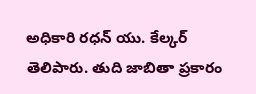అధికారి రధన్ యు. కేల్కర్ తెలిపారు. తుది జాబితా ప్రకారం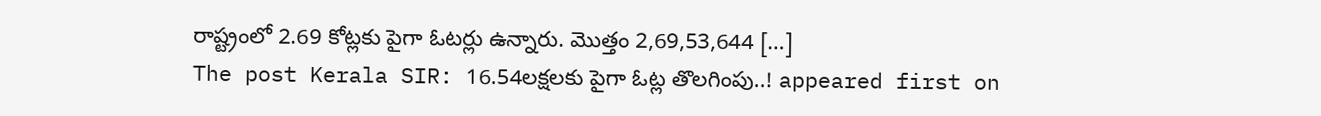రాష్ట్రంలో 2.69 కోట్లకు పైగా ఓటర్లు ఉన్నారు. మొత్తం 2,69,53,644 […]
The post Kerala SIR: 16.54లక్షలకు పైగా ఓట్ల తొలగింపు..! appeared first on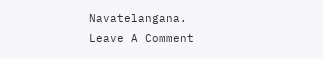Navatelangana.
Leave A Comment